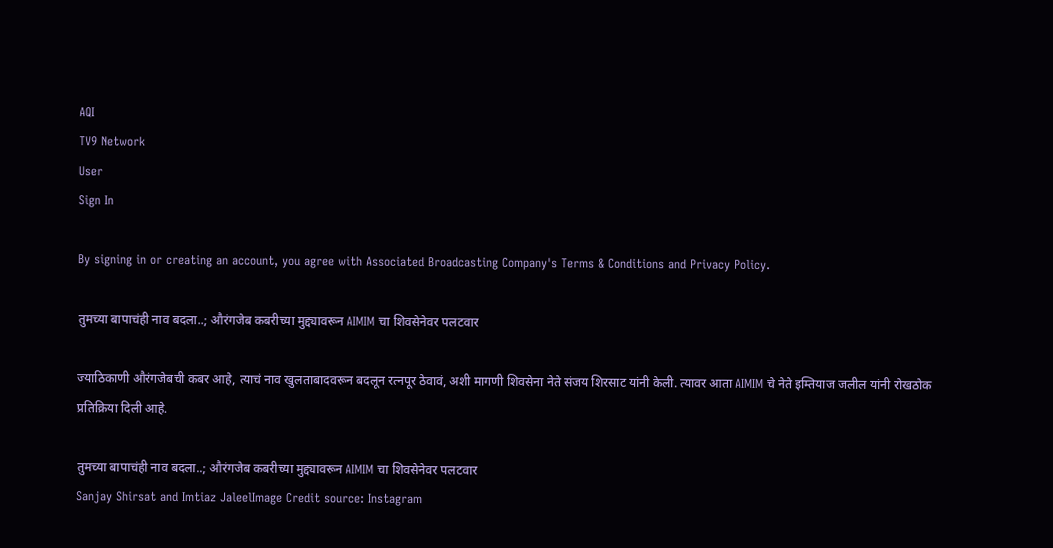AQI
TV9 Network
User
Sign In

By signing in or creating an account, you agree with Associated Broadcasting Company's Terms & Conditions and Privacy Policy.

तुमच्या बापाचंही नाव बदला..; औरंगजेब कबरीच्या मुद्द्यावरून AIMIM चा शिवसेनेवर पलटवार

ज्याठिकाणी औरंगजेबची कबर आहे, त्याचं नाव खुलताबादवरून बदलून रत्नपूर ठेवावं, अशी मागणी शिवसेना नेते संजय शिरसाट यांनी केली. त्यावर आता AIMIM चे नेते इम्तियाज जलील यांनी रोखठोक प्रतिक्रिया दिली आहे.

तुमच्या बापाचंही नाव बदला..; औरंगजेब कबरीच्या मुद्द्यावरून AIMIM चा शिवसेनेवर पलटवार
Sanjay Shirsat and Imtiaz JaleelImage Credit source: Instagram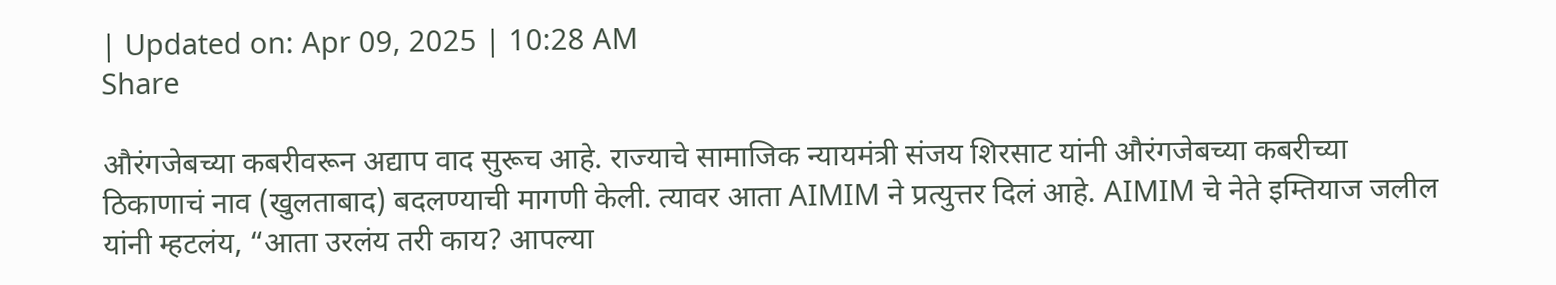| Updated on: Apr 09, 2025 | 10:28 AM
Share

औरंगजेबच्या कबरीवरून अद्याप वाद सुरूच आहे. राज्याचे सामाजिक न्यायमंत्री संजय शिरसाट यांनी औरंगजेबच्या कबरीच्या ठिकाणाचं नाव (खुलताबाद) बदलण्याची मागणी केली. त्यावर आता AIMIM ने प्रत्युत्तर दिलं आहे. AIMIM चे नेते इम्तियाज जलील यांनी म्हटलंय, “आता उरलंय तरी काय? आपल्या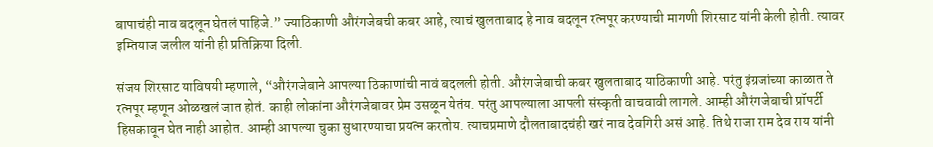बापाचंही नाव बदलून घेतलं पाहिजे.” ज्याठिकाणी औरंगजेबची कबर आहे, त्याचं खुलताबाद हे नाव बदलून रत्नपूर करण्याची मागणी शिरसाट यांनी केली होती. त्यावर इम्तियाज जलील यांनी ही प्रतिक्रिया दिली.

संजय शिरसाट याविषयी म्हणाले, “औरंगजेबाने आपल्या ठिकाणांची नावं बदलली होती. औरंगजेबाची कबर खुलताबाद याठिकाणी आहे. परंतु इंग्रजांच्या काळात ते रत्नपूर म्हणून ओळखलं जात होतं. काही लोकांना औरंगजेबावर प्रेम उसळून येतंय. परंतु आपल्याला आपली संस्कृती वाचवावी लागले. आम्ही औरंगजेबाची प्रॉपर्टी हिसकावून घेत नाही आहोत. आम्ही आपल्या चुका सुधारण्याचा प्रयत्न करतोय. त्याचप्रमाणे दौलताबादचंही खरं नाव देवगिरी असं आहे. तिथे राजा राम देव राय यांनी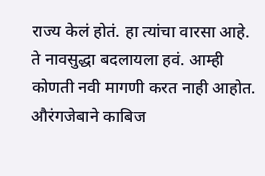राज्य केलं होतं. हा त्यांचा वारसा आहे. ते नावसुद्धा बदलायला हवं. आम्ही कोणती नवी मागणी करत नाही आहोत. औरंगजेबाने काबिज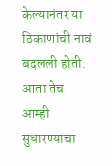केल्यानंतर या ठिकाणांची नावं बदलली होती. आता तेच आम्ही सुधारण्याचा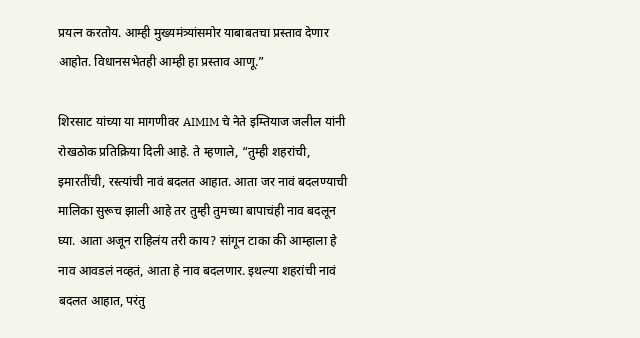प्रयत्न करतोय. आम्ही मुख्यमंत्र्यांसमोर याबाबतचा प्रस्ताव देणार आहोत. विधानसभेतही आम्ही हा प्रस्ताव आणू.”

शिरसाट यांच्या या मागणीवर AIMIM चे नेते इम्तियाज जलील यांनी रोखठोक प्रतिक्रिया दिली आहे. ते म्हणाले, “तुम्ही शहरांची, इमारतींची, रस्त्यांची नावं बदलत आहात. आता जर नावं बदलण्याची मालिका सुरूच झाली आहे तर तुम्ही तुमच्या बापाचंही नाव बदलून घ्या. आता अजून राहिलंय तरी काय? सांगून टाका की आम्हाला हे नाव आवडलं नव्हतं, आता हे नाव बदलणार. इथल्या शहरांची नावं बदलत आहात, परंतु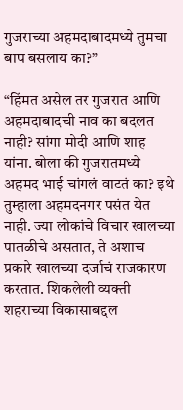गुजराच्या अहमदाबादमध्ये तुमचा बाप बसलाय का?”

“हिंमत असेल तर गुजरात आणि अहमदाबादची नाव का बदलत नाही? सांगा मोदी आणि शाह यांना. बोला की गुजरातमध्ये अहमद भाई चांगलं वाटतं का? इथे तुम्हाला अहमदनगर पसंत येत नाही. ज्या लोकांचे विचार खालच्या पातळीचे असतात, ते अशाच प्रकारे खालच्या दर्जाचं राजकारण करतात. शिकलेली व्यक्ती शहराच्या विकासाबद्दल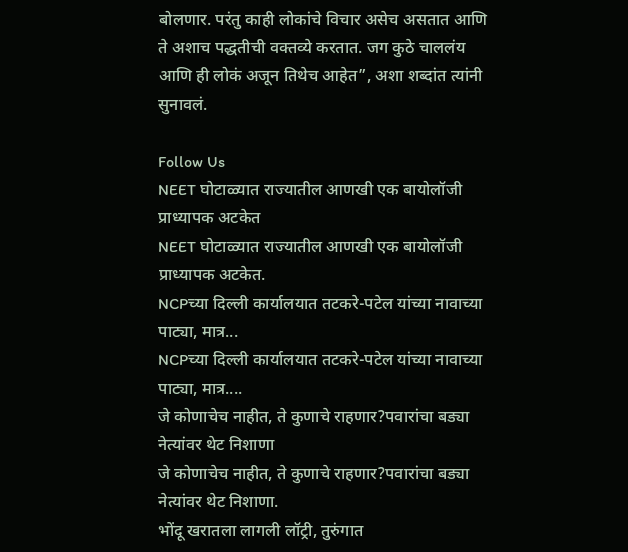बोलणार. परंतु काही लोकांचे विचार असेच असतात आणि ते अशाच पद्धतीची वक्तव्ये करतात. जग कुठे चाललंय आणि ही लोकं अजून तिथेच आहेत”, अशा शब्दांत त्यांनी सुनावलं.

Follow Us
NEET घोटाळ्यात राज्यातील आणखी एक बायोलॉजी प्राध्यापक अटकेत
NEET घोटाळ्यात राज्यातील आणखी एक बायोलॉजी प्राध्यापक अटकेत.
NCPच्या दिल्ली कार्यालयात तटकरे-पटेल यांच्या नावाच्या पाट्या, मात्र...
NCPच्या दिल्ली कार्यालयात तटकरे-पटेल यांच्या नावाच्या पाट्या, मात्र....
जे कोणाचेच नाहीत, ते कुणाचे राहणार?पवारांचा बड्या नेत्यांवर थेट निशाणा
जे कोणाचेच नाहीत, ते कुणाचे राहणार?पवारांचा बड्या नेत्यांवर थेट निशाणा.
भोंदू खरातला लागली लॉट्री, तुरुंगात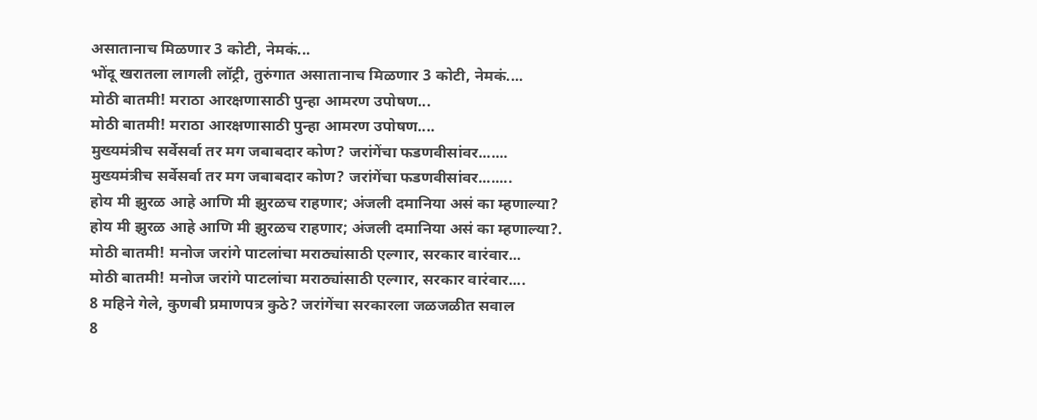असातानाच मिळणार 3 कोटी, नेमकं...
भोंदू खरातला लागली लॉट्री, तुरुंगात असातानाच मिळणार 3 कोटी, नेमकं....
मोठी बातमी! मराठा आरक्षणासाठी पुन्हा आमरण उपोषण...
मोठी बातमी! मराठा आरक्षणासाठी पुन्हा आमरण उपोषण....
मुख्यमंत्रीच सर्वेसर्वा तर मग जबाबदार कोण? जरांगेंचा फडणवीसांवर.......
मुख्यमंत्रीच सर्वेसर्वा तर मग जबाबदार कोण? जरांगेंचा फडणवीसांवर........
होय मी झुरळ आहे आणि मी झुरळच राहणार; अंजली दमानिया असं का म्हणाल्या?
होय मी झुरळ आहे आणि मी झुरळच राहणार; अंजली दमानिया असं का म्हणाल्या?.
मोठी बातमी! मनोज जरांगे पाटलांचा मराठ्यांसाठी एल्गार, सरकार वारंवार...
मोठी बातमी! मनोज जरांगे पाटलांचा मराठ्यांसाठी एल्गार, सरकार वारंवार....
8 महिने गेले, कुणबी प्रमाणपत्र कुठे? जरांगेंचा सरकारला जळजळीत सवाल
8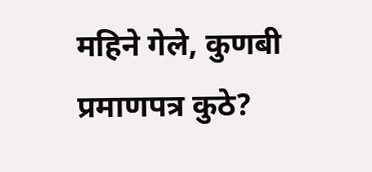महिने गेले, कुणबी प्रमाणपत्र कुठे?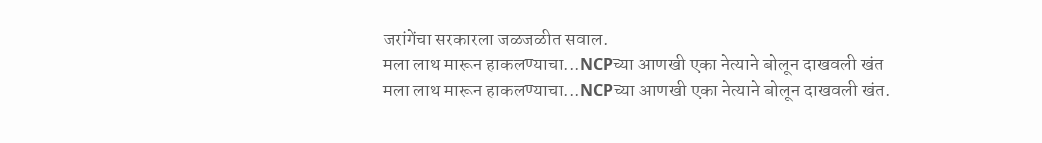जरांगेंचा सरकारला जळजळीत सवाल.
मला लाथ मारून हाकलण्याचा...NCPच्या आणखी एका नेत्याने बोलून दाखवली खंत
मला लाथ मारून हाकलण्याचा...NCPच्या आणखी एका नेत्याने बोलून दाखवली खंत.